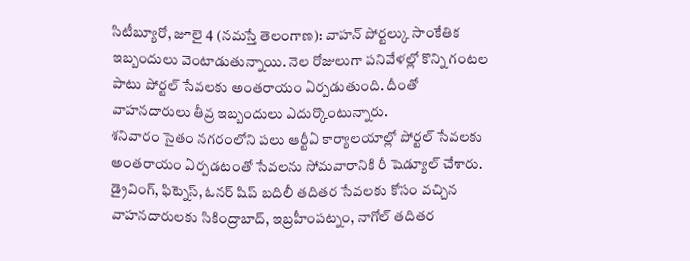సిటీబ్యూరో, జూలై 4 (నమస్తే తెలంగాణ): వాహన్ పోర్టల్కు సాంకేతిక ఇబ్బందులు వెంటాడుతున్నాయి. నెల రోజులుగా పనివేళల్లో కొన్ని గంటల పాటు పోర్టల్ సేవలకు అంతరాయం ఏర్పడుతుంది. దీంతో వాహనదారులు తీవ్ర ఇబ్బందులు ఎదుర్కొంటున్నారు.
శనివారం సైతం నగరంలోని పలు ఆర్టీఏ కార్యాలయాల్లో పోర్టల్ సేవలకు అంతరాయం ఏర్పడటంతో సేవలను సోమవారానికి రీ షెడ్యూల్ చేశారు. డ్రైవింగ్, ఫిట్నెస్, ఓనర్ షిప్ బదిలీ తదితర సేవలకు కోసం వచ్చిన వాహనదారులకు సికింద్రాబాద్, ఇబ్రహీంపట్నం, నాగోల్ తదితర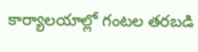కార్యాలయాల్లో గంటల తరబడి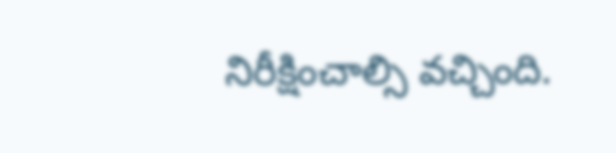నిరీక్షించాల్సి వచ్చింది.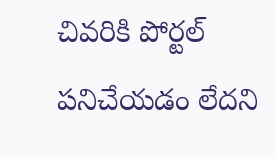చివరికి పోర్టల్ పనిచేయడం లేదని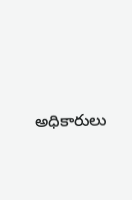అధికారులు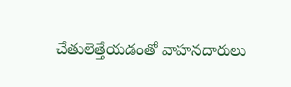చేతులెత్తేయడంతో వాహనదారులు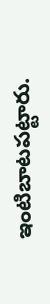ఇంటిబాటపట్టారు.